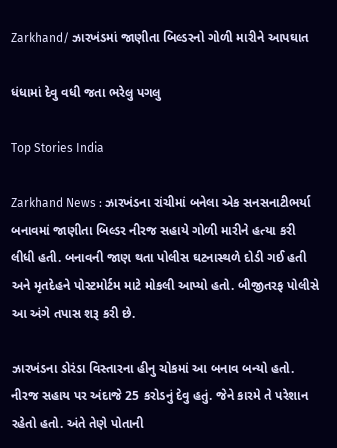Zarkhand/ ઝારખંડમાં જાણીતા બિલ્ડરનો ગોળી મારીને આપઘાત

ધંધામાં દેવુ વધી જતા ભરેલુ પગલુ

Top Stories India

Zarkhand News : ઝારખંડના રાંચીમાં બનેલા એક સનસનાટીભર્યા બનાવમાં જાણીતા બિલ્ડર નીરજ સહાયે ગોળી મારીને હત્યા કરી લીધી હતી. બનાવની જાણ થતા પોલીસ ઘટનાસ્થળે દોડી ગઈ હતી અને મૃતદેહને પોસ્ટમોર્ટમ માટે મોકલી આપ્યો હતો. બીજીતરફ પોલીસે આ અંગે તપાસ શરૂ કરી છે.

ઝારખંડના ડોરંડા વિસ્તારના હીનુ ચોકમાં આ બનાવ બન્યો હતો. નીરજ સહાય પર અંદાજે 25 કરોડનું દેવુ હતું. જેને કારમે તે પરેશાન રહેતો હતો. અંતે તેણે પોતાની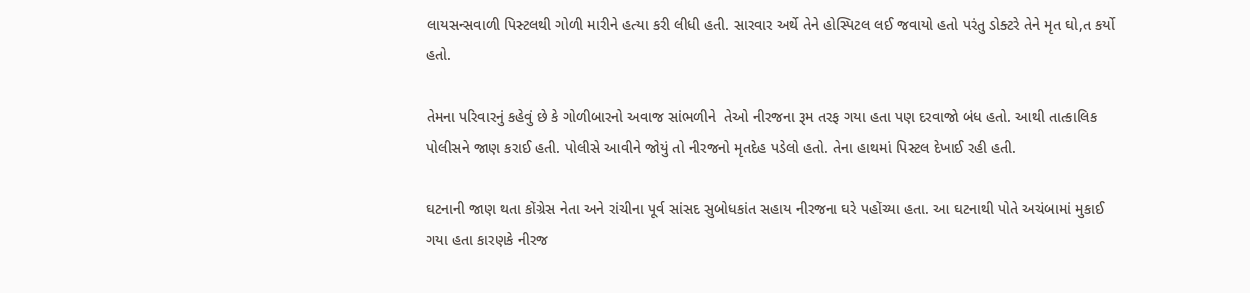લાયસન્સવાળી પિસ્ટલથી ગોળી મારીને હત્યા કરી લીધી હતી. સારવાર અર્થે તેને હોસ્પિટલ લઈ જવાયો હતો પરંતુ ડોક્ટરે તેને મૃત ઘો,ત કર્યો હતો.

તેમના પરિવારનું કહેવું છે કે ગોળીબારનો અવાજ સાંભળીને  તેઓ નીરજના રૂમ તરફ ગયા હતા પણ દરવાજો બંધ હતો. આથી તાત્કાલિક પોલીસને જાણ કરાઈ હતી. પોલીસે આવીને જોયું તો નીરજનો મૃતદેહ પડેલો હતો. તેના હાથમાં પિસ્ટલ દેખાઈ રહી હતી.

ઘટનાની જાણ થતા કોંગ્રેસ નેતા અને રાંચીના પૂર્વ સાંસદ સુબોધકાંત સહાય નીરજના ઘરે પહોંચ્યા હતા. આ ઘટનાથી પોતે અચંબામાં મુકાઈ ગયા હતા કારણકે નીરજ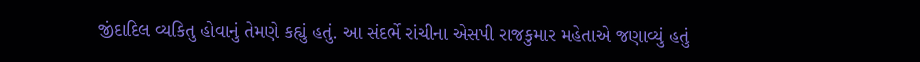જીંદાદિલ વ્યકિતુ હોવાનું તેમણે કહ્યું હતું. આ સંદર્ભે રાંચીના એસપી રાજકુમાર મહેતાએ જણાવ્યું હતું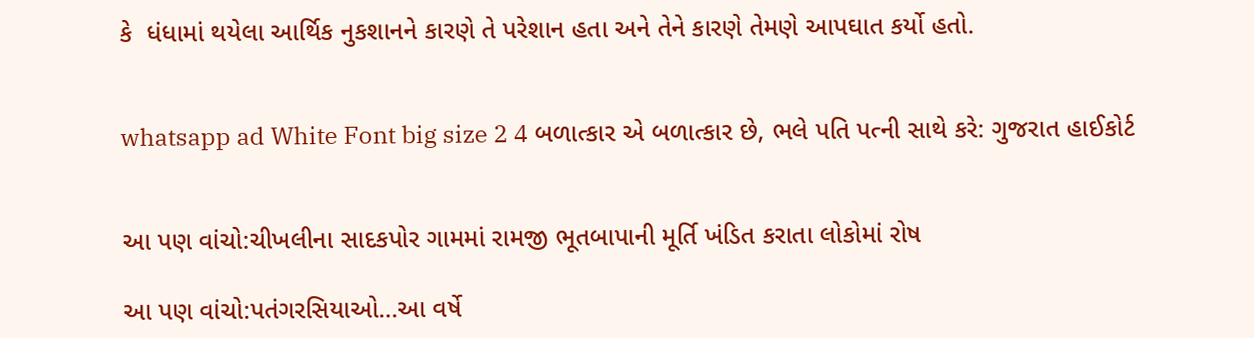કે  ધંધામાં થયેલા આર્થિક નુકશાનને કારણે તે પરેશાન હતા અને તેને કારણે તેમણે આપઘાત કર્યો હતો.


whatsapp ad White Font big size 2 4 બળાત્કાર એ બળાત્કાર છે, ભલે પતિ પત્ની સાથે કરે: ગુજરાત હાઈકોર્ટ


આ પણ વાંચો:ચીખલીના સાદકપોર ગામમાં રામજી ભૂતબાપાની મૂર્તિ ખંડિત કરાતા લોકોમાં રોષ

આ પણ વાંચો:પતંગરસિયાઓ…આ વર્ષે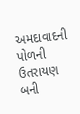અમદાવાદની પોળની ઉતરાયણ બની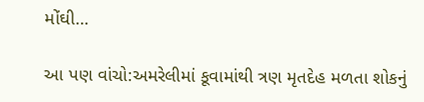મોંઘી…

આ પણ વાંચો:અમરેલીમાં કૂવામાંથી ત્રણ મૃતદેહ મળતા શોકનું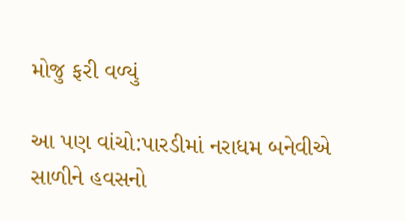મોજુ ફરી વળ્યું

આ પણ વાંચો:પારડીમાં નરાધમ બનેવીએ સાળીને હવસનો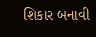શિકાર બનાવી